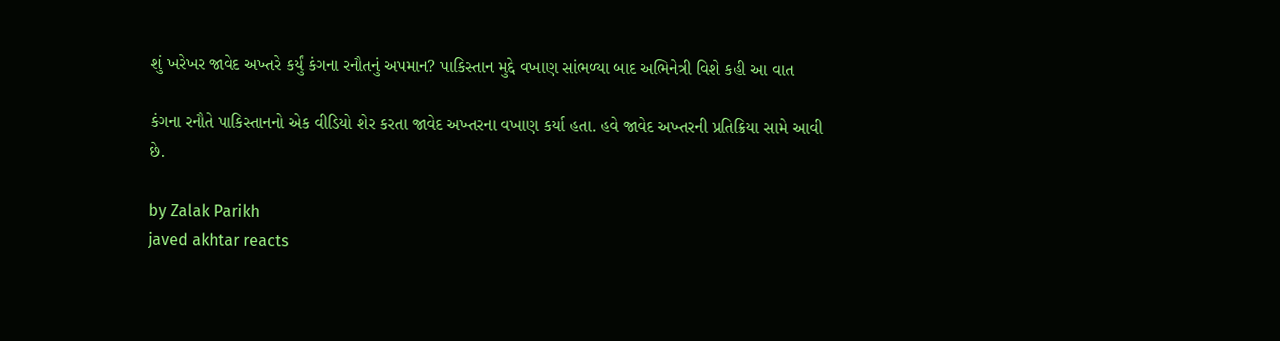શું ખરેખર જાવેદ અખ્તરે કર્યું કંગના રનૌતનું અપમાન? પાકિસ્તાન મુદ્દે વખાણ સાંભળ્યા બાદ અભિનેત્રી વિશે કહી આ વાત

કંગના રનૌતે પાકિસ્તાનનો એક વીડિયો શેર કરતા જાવેદ અખ્તરના વખાણ કર્યા હતા. હવે જાવેદ અખ્તરની પ્રતિક્રિયા સામે આવી છે.

by Zalak Parikh
javed akhtar reacts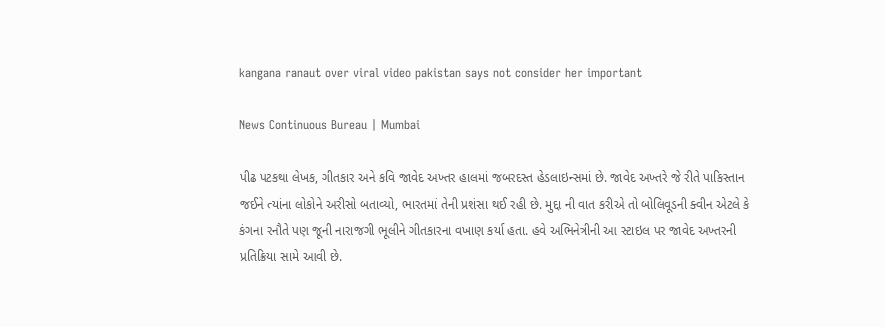kangana ranaut over viral video pakistan says not consider her important

News Continuous Bureau | Mumbai

પીઢ પટકથા લેખક, ગીતકાર અને કવિ જાવેદ અખ્તર હાલમાં જબરદસ્ત હેડલાઇન્સમાં છે. જાવેદ અખ્તરે જે રીતે પાકિસ્તાન જઈને ત્યાંના લોકોને અરીસો બતાવ્યો, ભારતમાં તેની પ્રશંસા થઈ રહી છે. મુદ્દા ની વાત કરીએ તો બોલિવૂડની ક્વીન એટલે કે કંગના રનૌતે પણ જૂની નારાજગી ભૂલીને ગીતકારના વખાણ કર્યા હતા. હવે અભિનેત્રીની આ સ્ટાઇલ પર જાવેદ અખ્તરની પ્રતિક્રિયા સામે આવી છે.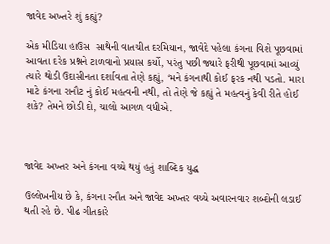જાવેદ અખ્તરે શું કહ્યું?

એક મીડિયા હાઉસ  સાથેની વાતચીત દરમિયાન, જાવેદે પહેલા કંગના વિશે પૂછવામાં આવતા દરેક પ્રશ્નને ટાળવાનો પ્રયાસ કર્યો, પરંતુ પછી જ્યારે ફરીથી પૂછવામાં આવ્યું ત્યારે થોડી ઉદાસીનતા દર્શાવતા તેણે કહ્યું, ‘મને કંગનાથી કોઈ ફરક નથી પડતો. મારા માટે કંગના રાનૌટ નું કોઈ મહત્વની નથી, તો તેણે જે કહ્યું તે મહત્વનું કેવી રીતે હોઈ શકે? તેમને છોડી દો, ચાલો આગળ વધીએ.



જાવેદ અખ્તર અને કંગના વચ્ચે થયું હતું શાબ્દિક યુદ્ધ

ઉલ્લેખનીય છે કે, કંગના રનૌત અને જાવેદ અખ્તર વચ્ચે અવારનવાર શબ્દોની લડાઈ થતી રહે છે. પીઢ ગીતકારે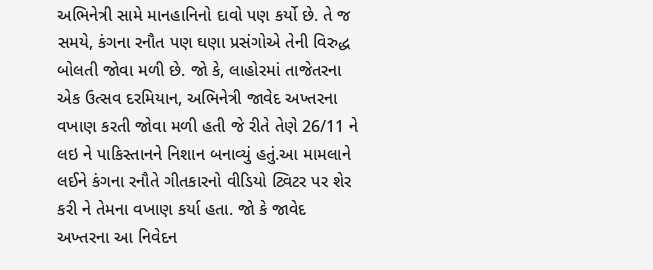અભિનેત્રી સામે માનહાનિનો દાવો પણ કર્યો છે. તે જ સમયે, કંગના રનૌત પણ ઘણા પ્રસંગોએ તેની વિરુદ્ધ બોલતી જોવા મળી છે. જો કે, લાહોરમાં તાજેતરના એક ઉત્સવ દરમિયાન, અભિનેત્રી જાવેદ અખ્તરના વખાણ કરતી જોવા મળી હતી જે રીતે તેણે 26/11 ને લઇ ને પાકિસ્તાનને નિશાન બનાવ્યું હતું.આ મામલાને લઈને કંગના રનૌતે ગીતકારનો વીડિયો ટ્વિટર પર શેર કરી ને તેમના વખાણ કર્યા હતા. જો કે જાવેદ અખ્તરના આ નિવેદન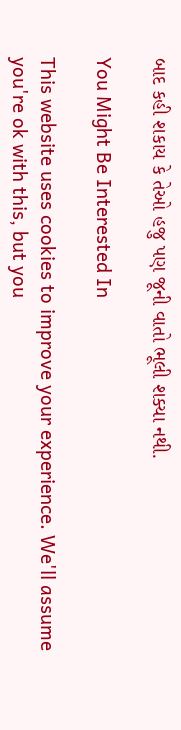બાદ કહી શકાય કે તેઓ હજુ પણ જૂની વાતો ભૂલી શક્યા નથી.

You Might Be Interested In

This website uses cookies to improve your experience. We'll assume you're ok with this, but you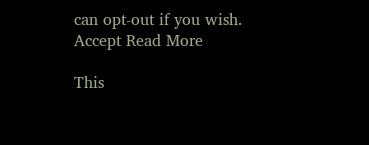can opt-out if you wish. Accept Read More

This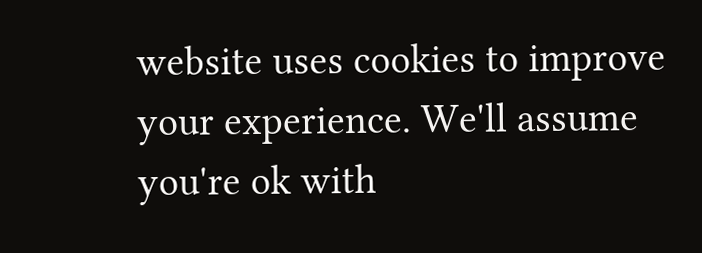website uses cookies to improve your experience. We'll assume you're ok with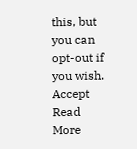this, but you can opt-out if you wish. Accept Read More